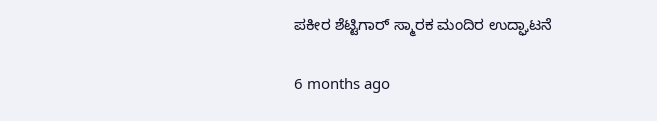ಪಕೀರ ಶೆಟ್ಟಿಗಾರ್ ಸ್ಮಾರಕ ಮಂದಿರ ಉದ್ಘಾಟನೆ

6 months ago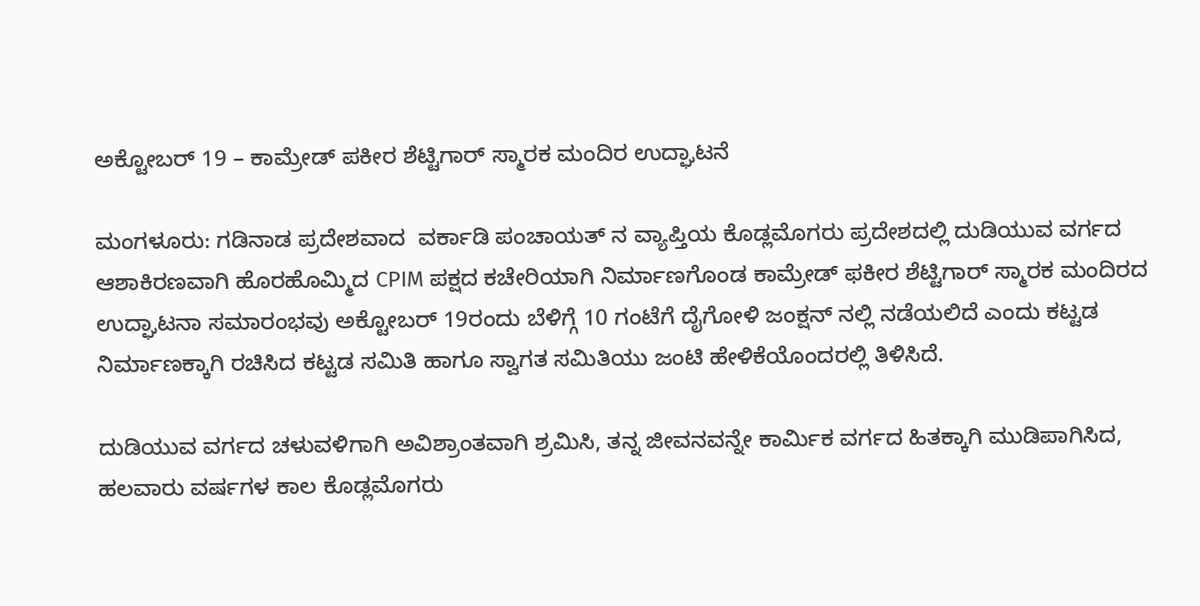ಅಕ್ಟೋಬರ್ 19 – ಕಾಮ್ರೇಡ್ ಪಕೀರ ಶೆಟ್ಟಿಗಾರ್ ಸ್ಮಾರಕ ಮಂದಿರ ಉದ್ಘಾಟನೆ

ಮಂಗಳೂರು: ಗಡಿನಾಡ ಪ್ರದೇಶವಾದ  ವರ್ಕಾಡಿ ಪಂಚಾಯತ್ ನ ವ್ಯಾಪ್ತಿಯ ಕೊಡ್ಲಮೊಗರು ಪ್ರದೇಶದಲ್ಲಿ ದುಡಿಯುವ ವರ್ಗದ ಆಶಾಕಿರಣವಾಗಿ ಹೊರಹೊಮ್ಮಿದ CPIM ಪಕ್ಷದ ಕಚೇರಿಯಾಗಿ ನಿರ್ಮಾಣಗೊಂಡ ಕಾಮ್ರೇಡ್ ಫಕೀರ ಶೆಟ್ಟಿಗಾರ್ ಸ್ಮಾರಕ ಮಂದಿರದ ಉದ್ಘಾಟನಾ ಸಮಾರಂಭವು ಅಕ್ಟೋಬರ್ 19ರಂದು ಬೆಳಿಗ್ಗೆ 10 ಗಂಟೆಗೆ ದೈಗೋಳಿ ಜಂಕ್ಷನ್ ನಲ್ಲಿ ನಡೆಯಲಿದೆ ಎಂದು ಕಟ್ಟಡ ನಿರ್ಮಾಣಕ್ಕಾಗಿ ರಚಿಸಿದ ಕಟ್ಟಡ ಸಮಿತಿ ಹಾಗೂ ಸ್ವಾಗತ ಸಮಿತಿಯು ಜಂಟಿ ಹೇಳಿಕೆಯೊಂದರಲ್ಲಿ ತಿಳಿಸಿದೆ.

ದುಡಿಯುವ ವರ್ಗದ ಚಳುವಳಿಗಾಗಿ ಅವಿಶ್ರಾಂತವಾಗಿ ಶ್ರಮಿಸಿ, ತನ್ನ ಜೀವನವನ್ನೇ ಕಾರ್ಮಿಕ ವರ್ಗದ ಹಿತಕ್ಕಾಗಿ ಮುಡಿಪಾಗಿಸಿದ, ಹಲವಾರು ವರ್ಷಗಳ ಕಾಲ ಕೊಡ್ಲಮೊಗರು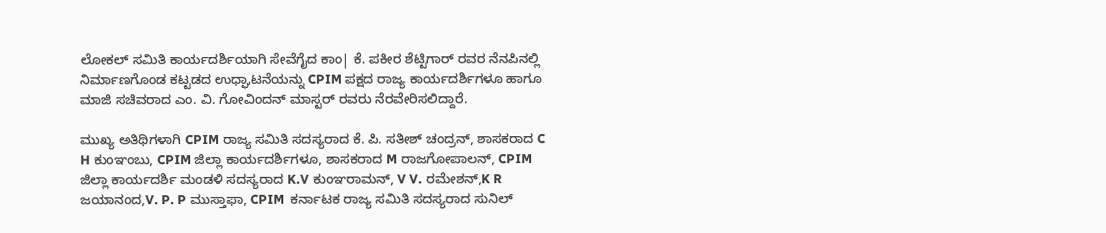ಲೋಕಲ್ ಸಮಿತಿ ಕಾರ್ಯದರ್ಶಿಯಾಗಿ ಸೇವೆಗೈದ ಕಾಂ| ಕೆ. ಪಕೀರ ಶೆಟ್ಟಿಗಾರ್ ರವರ ನೆನಪಿನಲ್ಲಿ ನಿರ್ಮಾಣಗೊಂಡ ಕಟ್ಟಡದ ಉಧ್ಘಾಟನೆಯನ್ನು CPIM ಪಕ್ಷದ ರಾಜ್ಯ ಕಾರ್ಯದರ್ಶಿಗಳೂ ಹಾಗೂ ಮಾಜಿ ಸಚಿವರಾದ ಎಂ. ವಿ. ಗೋವಿಂದನ್ ಮಾಸ್ಟರ್ ರವರು ನೆರವೇರಿಸಲಿದ್ದಾರೆ.

ಮುಖ್ಯ ಅತಿಥಿಗಳಾಗಿ CPIM ರಾಜ್ಯ ಸಮಿತಿ ಸದಸ್ಯರಾದ ಕೆ. ಪಿ. ಸತೀಶ್ ಚಂದ್ರನ್, ಶಾಸಕರಾದ C H ಕುಂಞಂಬು, CPIM ಜಿಲ್ಲಾ ಕಾರ್ಯದರ್ಶಿಗಳೂ, ಶಾಸಕರಾದ M ರಾಜಗೋಪಾಲನ್, CPIM ಜಿಲ್ಲಾ ಕಾರ್ಯದರ್ಶಿ ಮಂಡಳಿ ಸದಸ್ಯರಾದ K.V ಕುಂಞರಾಮನ್, V V. ರಮೇಶನ್,K R ಜಯಾನಂದ,V. P. P ಮುಸ್ತಾಫಾ, CPIM  ಕರ್ನಾಟಕ ರಾಜ್ಯ ಸಮಿತಿ ಸದಸ್ಯರಾದ ಸುನಿಲ್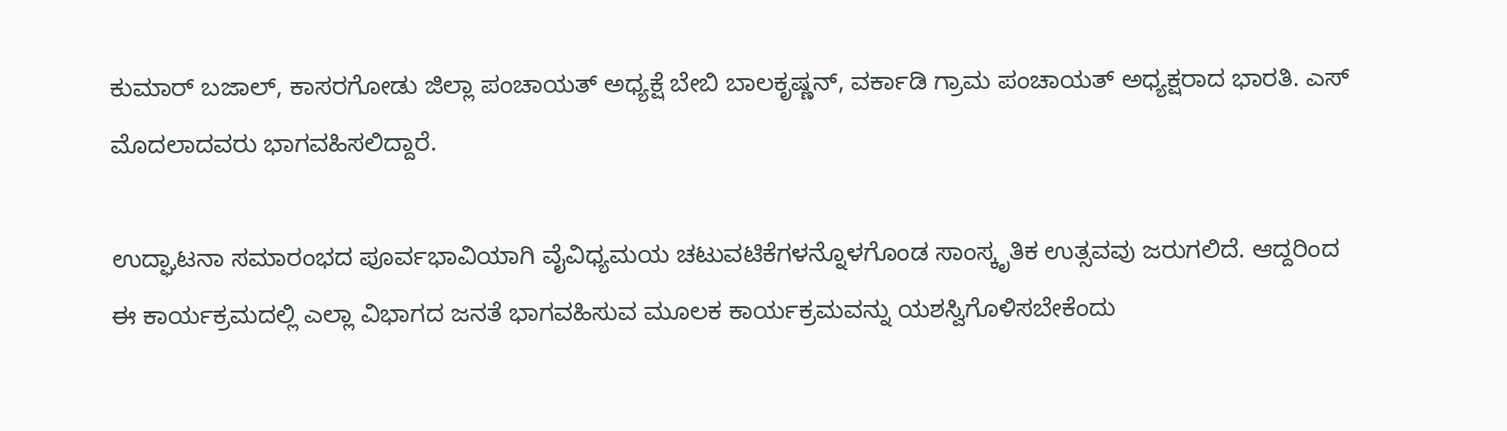ಕುಮಾರ್ ಬಜಾಲ್, ಕಾಸರಗೋಡು ಜಿಲ್ಲಾ ಪಂಚಾಯತ್ ಅಧ್ಯಕ್ಷೆ ಬೇಬಿ ಬಾಲಕೃಷ್ಣನ್, ವರ್ಕಾಡಿ ಗ್ರಾಮ ಪಂಚಾಯತ್ ಅಧ್ಯಕ್ಷರಾದ ಭಾರತಿ. ಎಸ್ ಮೊದಲಾದವರು ಭಾಗವಹಿಸಲಿದ್ದಾರೆ.

ಉದ್ಘಾಟನಾ ಸಮಾರಂಭದ ಪೂರ್ವಭಾವಿಯಾಗಿ ವೈವಿಧ್ಯಮಯ ಚಟುವಟಿಕೆಗಳನ್ನೊಳಗೊಂಡ ಸಾಂಸ್ಕೃತಿಕ ಉತ್ಸವವು ಜರುಗಲಿದೆ. ಆದ್ದರಿಂದ ಈ ಕಾರ್ಯಕ್ರಮದಲ್ಲಿ ಎಲ್ಲಾ ವಿಭಾಗದ ಜನತೆ ಭಾಗವಹಿಸುವ ಮೂಲಕ ಕಾರ್ಯಕ್ರಮವನ್ನು ಯಶಸ್ವಿಗೊಳಿಸಬೇಕೆಂದು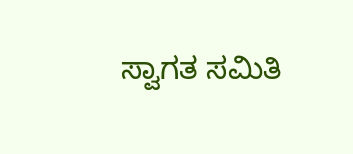ಸ್ವಾಗತ ಸಮಿತಿ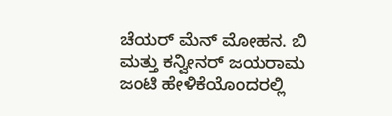ಚೆಯರ್ ಮೆನ್ ಮೋಹನ. ಬಿ ಮತ್ತು ಕನ್ವೀನರ್ ಜಯರಾಮ ಜಂಟಿ ಹೇಳಿಕೆಯೊಂದರಲ್ಲಿ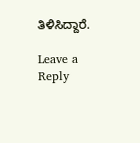ತಿಳಿಸಿದ್ದಾರೆ.

Leave a Reply